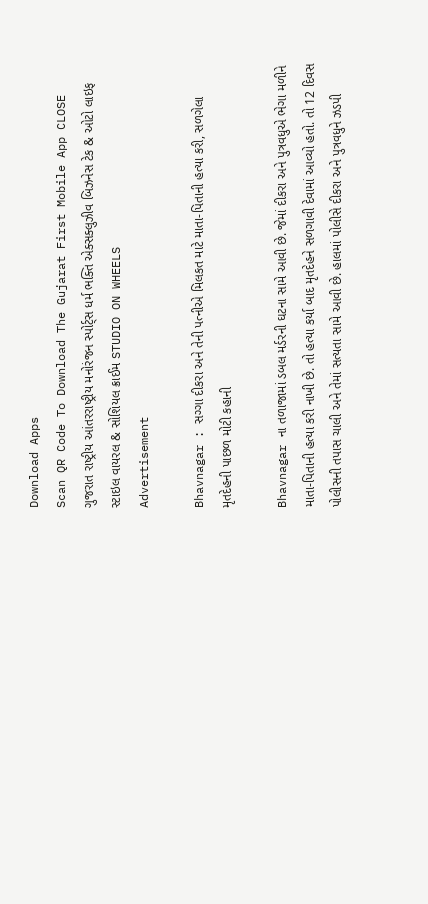Download Apps
Scan QR Code To Download The Gujarat First Mobile App CLOSE
ગુજરાત રાષ્ટ્રીય આંતરરાષ્ટ્રીય મનોરંજન સ્પોર્ટ્સ ધર્મ ભક્તિ એક્સક્લુઝીવ બિઝનેસ ટેક & ઓટો લાઇફ સ્ટાઇલ વાયરલ & સોશિયલ ક્રાઈમ STUDIO ON WHEELS
Advertisement

Bhavnagar : સગ્ગા દીકરા અને તેની પત્નીએ મિલકત માટે માતા-પિતાની હત્યા કરી, સળગેલા મૃતદેહની પાછળ મોટી કહાની

Bhavnagar ના તળાજામાં ડબલ મર્ડરની ઘટના સામે આવી છે. જેમાં દીકરા અને પુત્રવધુએ ભેગા મળીને માતા-પિતાની હત્યા કરી નાખી છે. તો હત્યા કર્યા બાદ મૃતદેહને સળગાવી દેવામાં આવ્યો હતો. તો 12 દિવસ પોલીસની તપાસ ચાલી અને તેમાં સત્યતા સામે આવી છે. હાલમાં પોલીસે દીકરા અને પુત્રવધુને ઝડપી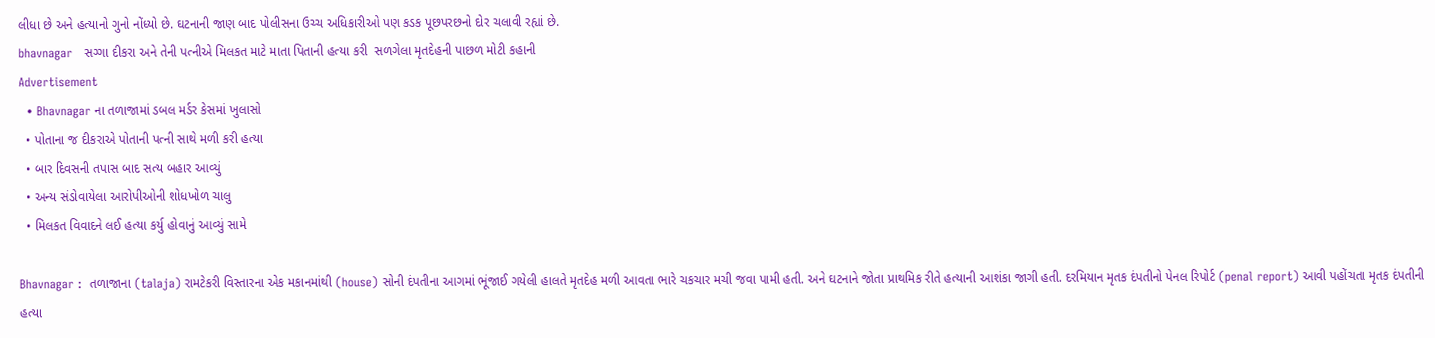લીધા છે અને હત્યાનો ગુનો નોંધ્યો છે. ઘટનાની જાણ બાદ પોલીસના ઉચ્ચ અધિકારીઓ પણ કડક પૂછપરછનો દોર ચલાવી રહ્યાં છે.
bhavnagar   સગ્ગા દીકરા અને તેની પત્નીએ મિલકત માટે માતા પિતાની હત્યા કરી  સળગેલા મૃતદેહની પાછળ મોટી કહાની
Advertisement
  • Bhavnagar ના તળાજામાં ડબલ મર્ડર કેસમાં ખુલાસો
  • પોતાના જ દીકરાએ પોતાની પત્ની સાથે મળી કરી હત્યા
  • બાર દિવસની તપાસ બાદ સત્ય બહાર આવ્યું
  • અન્ય સંડોવાયેલા આરોપીઓની શોધખોળ ચાલુ
  • મિલકત વિવાદને લઈ હત્યા કર્યુ હોવાનું આવ્યું સામે

Bhavnagar :  તળાજાના (talaja) રામટેકરી વિસ્તારના એક મકાનમાંથી (house) સોની દંપતીના આગમાં ભૂંજાઈ ગયેલી હાલતે મૃતદેહ મળી આવતા ભારે ચકચાર મચી જવા પામી હતી. અને ઘટનાને જોતા પ્રાથમિક રીતે હત્યાની આશંકા જાગી હતી. દરમિયાન મૃતક દંપતીનો પેનલ રિપોર્ટ (penal report) આવી પહોંચતા મૃતક દંપતીની હત્યા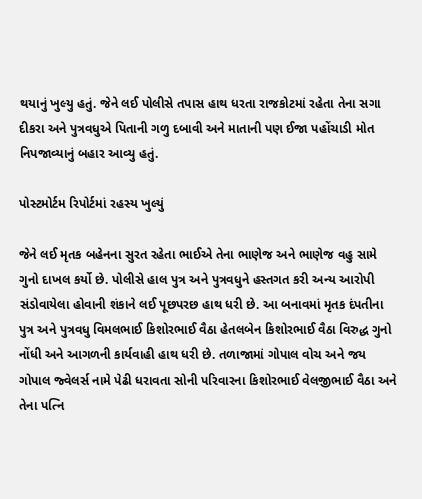થયાનું ખુલ્યુ હતું. જેને લઈ પોલીસે તપાસ હાથ ધરતા રાજકોટમાં રહેતા તેના સગા દીકરા અને પુત્રવધુએ પિતાની ગળુ દબાવી અને માતાની પણ ઈજા પહોંચાડી મોત નિપજાવ્યાનું બહાર આવ્યુ હતું.

પોસ્ટમોર્ટમ રિપોર્ટમાં રહસ્ય ખુલ્યું

જેને લઈ મૃતક બહેનના સુરત રહેતા ભાઈએ તેના ભાણેજ અને ભાણેજ વહુ સામે ગુનો દાખલ કર્યો છે. પોલીસે હાલ પુત્ર અને પુત્રવધુને હસ્તગત કરી અન્ય આરોપી સંડોવાયેલા હોવાની શંકાને લઈ પૂછપરછ હાથ ધરી છે. આ બનાવમાં મૃતક દંપતીના પુત્ર અને પુત્રવધુ વિમલભાઈ કિશોરભાઈ વૈઠા હેતલબેન કિશોરભાઈ વૈઠા વિરુદ્ધ ગુનો નોંધી અને આગળની કાર્યવાહી હાથ ધરી છે. તળાજામાં ગોપાલ વોચ અને જય ગોપાલ જ્વેલર્સ નામે પેઢી ધરાવતા સોની પરિવારના કિશોરભાઈ વેલજીભાઈ વૈઠા અને તેના પત્નિ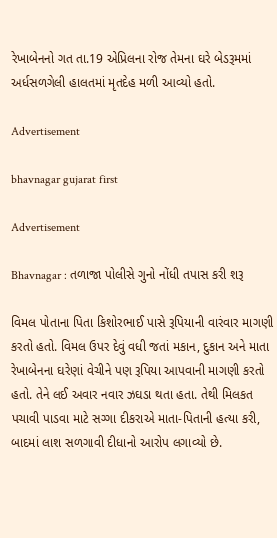રેખાબેનનો ગત તા.19 એપ્રિલના રોજ તેમના ઘરે બેડરૂમમાં અર્ધસળગેલી હાલતમાં મૃતદેહ મળી આવ્યો હતો.

Advertisement

bhavnagar gujarat first

Advertisement

Bhavnagar : તળાજા પોલીસે ગુનો નોંધી તપાસ કરી શરૂ

વિમલ પોતાના પિતા કિશોરભાઈ પાસે રૂપિયાની વારંવાર માગણી કરતો હતો. વિમલ ઉપર દેવું વધી જતાં મકાન, દુકાન અને માતા રેખાબેનના ઘરેણાં વેચીને પણ રૂપિયા આપવાની માગણી કરતો હતો. તેને લઈ અવાર નવાર ઝઘડા થતા હતા. તેથી મિલકત પચાવી પાડવા માટે સગ્ગા દીકરાએ માતા-પિતાની હત્યા કરી, બાદમાં લાશ સળગાવી દીધાનો આરોપ લગાવ્યો છે.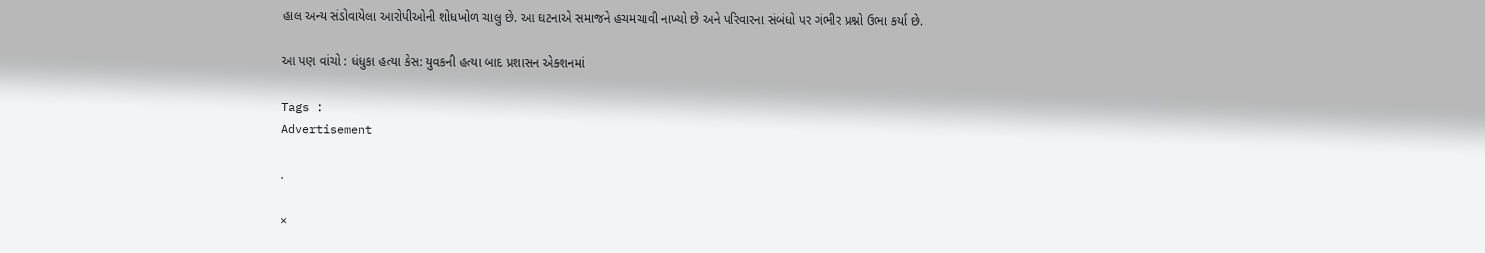હાલ અન્ય સંડોવાયેલા આરોપીઓની શોધખોળ ચાલુ છે. આ ઘટનાએ સમાજને હચમચાવી નાખ્યો છે અને પરિવારના સંબંધો પર ગંભીર પ્રશ્નો ઉભા કર્યા છે.

આ પણ વાંચો : ધંધુકા હત્યા કેસ: યુવકની હત્યા બાદ પ્રશાસન એક્શનમાં

Tags :
Advertisement

.

×